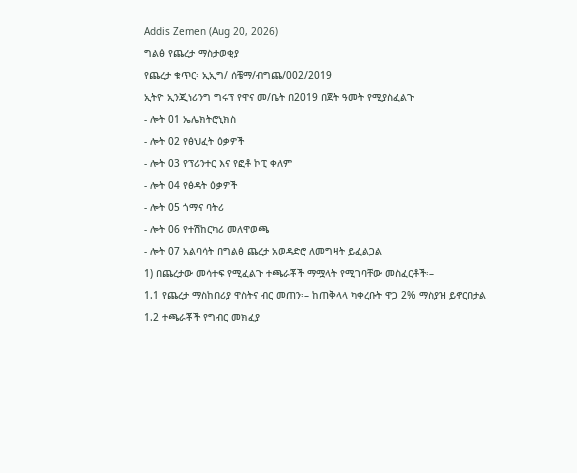Addis Zemen (Aug 20, 2026)
ግልፅ የጨረታ ማስታወቂያ
የጨረታ ቁጥር፡ ኢኢግ/ ሰቼማ/ብግጨ/002/2019
ኢትዮ ኢንጂነሪንግ ግሩፕ የዋና መ/ቤት በ2019 በጀት ዓመት የሚያስፈልጉ
- ሎት 01 ኤሌክትሮኒክስ
- ሎት 02 የፅህፈት ዕቃዎች
- ሎት 03 የፕሪንተር እና የፎቶ ኮፒ ቀለም
- ሎት 04 የፅዳት ዕቃዎች
- ሎት 05 ጎማና ባትሪ
- ሎት 06 የተሽከርካሪ መለዋወጫ
- ሎት 07 አልባሳት በግልፅ ጨረታ አወዳድሮ ለመግዛት ይፈልጋል
1) በጨረታው መሳተፍ የሚፈልጉ ተጫራቾች ማሟላት የሚገባቸው መስፈርቶች፡–
1.1 የጨረታ ማስከበሪያ ዋስትና ብር መጠን፡– ከጠቅላላ ካቀረቡት ዋጋ 2% ማስያዝ ይኖርበታል
1.2 ተጫራቾች የግብር መክፈያ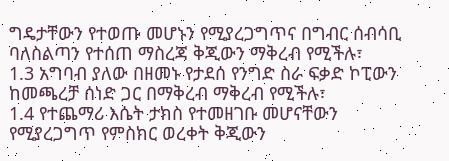ግዴታቸውን የተወጡ መሆኑን የሚያረጋግጥና በግብር ሰብሳቢ ባለስልጣን የተሰጠ ማስረጃ ቅጂውን ማቅረብ የሚችሉ፣
1.3 አግባብ ያለው በዘመኑ የታደሰ የንግድ ስራ ፍቃድ ኮፒውን ከመጫረቻ ሰነድ ጋር በማቅረብ ማቅረብ የሚችሉ፣
1.4 የተጨማሪ እሴት ታክስ የተመዘገቡ መሆናቸውን የሚያረጋግጥ የምስክር ወረቀት ቅጂውን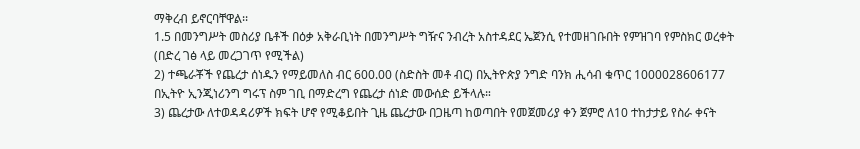ማቅረብ ይኖርባቸዋል፡፡
1.5 በመንግሥት መስሪያ ቤቶች በዕቃ አቅራቢነት በመንግሥት ግዥና ንብረት አስተዳደር ኤጀንሲ የተመዘገቡበት የምዝገባ የምስክር ወረቀት (በድረ ገፅ ላይ መረጋገጥ የሚችል)
2) ተጫራቾች የጨረታ ሰነዱን የማይመለስ ብር 600.00 (ስድስት መቶ ብር) በኢትዮጵያ ንግድ ባንክ ሒሳብ ቁጥር 1000028606177 በኢትዮ ኢንጂነሪንግ ግሩፕ ስም ገቢ በማድረግ የጨረታ ሰነድ መውሰድ ይችላሉ።
3) ጨረታው ለተወዳዳሪዎች ክፍት ሆኖ የሚቆይበት ጊዜ ጨረታው በጋዜጣ ከወጣበት የመጀመሪያ ቀን ጀምሮ ለ10 ተከታታይ የስራ ቀናት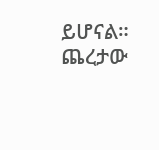ይሆናል። ጨረታው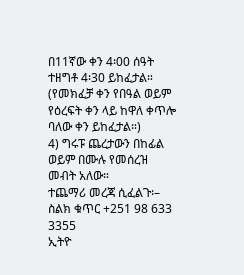በ11ኛው ቀን 4፡00 ሰዓት ተዘግቶ 4፡30 ይከፈታል። (የመክፈቻ ቀን የበዓል ወይም የዕረፍት ቀን ላይ ከዋለ ቀጥሎ ባለው ቀን ይከፈታል።)
4) ግሩፑ ጨረታውን በከፊል ወይም በሙሉ የመሰረዝ መብት አለው።
ተጨማሪ መረጃ ሲፈልጉ፡– ስልክ ቁጥር +251 98 633 3355
ኢትዮ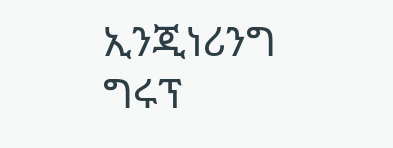ኢንጂነሪንግ ግሩፕ